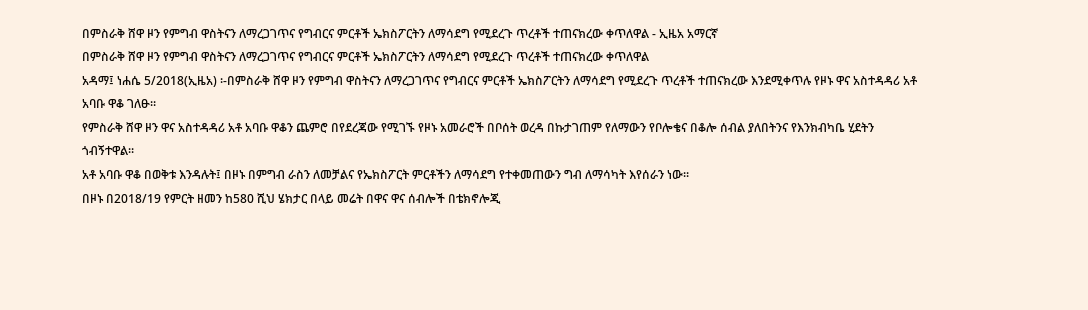በምስራቅ ሸዋ ዞን የምግብ ዋስትናን ለማረጋገጥና የግብርና ምርቶች ኤክስፖርትን ለማሳደግ የሚደረጉ ጥረቶች ተጠናክረው ቀጥለዋል - ኢዜአ አማርኛ
በምስራቅ ሸዋ ዞን የምግብ ዋስትናን ለማረጋገጥና የግብርና ምርቶች ኤክስፖርትን ለማሳደግ የሚደረጉ ጥረቶች ተጠናክረው ቀጥለዋል
አዳማ፤ ነሐሴ 5/2018(ኢዜአ) ፡-በምስራቅ ሸዋ ዞን የምግብ ዋስትናን ለማረጋገጥና የግብርና ምርቶች ኤክስፖርትን ለማሳደግ የሚደረጉ ጥረቶች ተጠናክረው እንደሚቀጥሉ የዞኑ ዋና አስተዳዳሪ አቶ አባቡ ዋቆ ገለፁ።
የምስራቅ ሸዋ ዞን ዋና አስተዳዳሪ አቶ አባቡ ዋቆን ጨምሮ በየደረጃው የሚገኙ የዞኑ አመራሮች በቦሰት ወረዳ በኩታገጠም የለማውን የቦሎቄና በቆሎ ሰብል ያለበትንና የእንክብካቤ ሂደትን ጎብኝተዋል።
አቶ አባቡ ዋቆ በወቅቱ እንዳሉት፤ በዞኑ በምግብ ራስን ለመቻልና የኤክስፖርት ምርቶችን ለማሳደግ የተቀመጠውን ግብ ለማሳካት እየሰራን ነው።
በዞኑ በ2018/19 የምርት ዘመን ከ580 ሺህ ሄክታር በላይ መሬት በዋና ዋና ሰብሎች በቴክኖሎጂ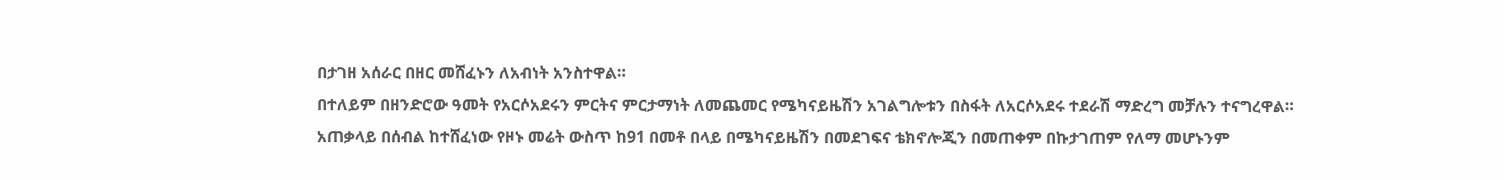በታገዘ አሰራር በዘር መሸፈኑን ለአብነት አንስተዋል።
በተለይም በዘንድሮው ዓመት የአርሶአደሩን ምርትና ምርታማነት ለመጨመር የሜካናይዜሽን አገልግሎቱን በስፋት ለአርሶአደሩ ተደራሽ ማድረግ መቻሉን ተናግረዋል።
አጠቃላይ በሰብል ከተሸፈነው የዞኑ መሬት ውስጥ ከ91 በመቶ በላይ በሜካናይዜሽን በመደገፍና ቴክኖሎጂን በመጠቀም በኩታገጠም የለማ መሆኑንም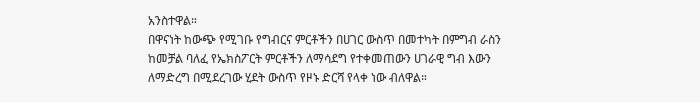አንስተዋል።
በዋናነት ከውጭ የሚገቡ የግብርና ምርቶችን በሀገር ውስጥ በመተካት በምግብ ራስን ከመቻል ባለፈ የኤክስፖርት ምርቶችን ለማሳደግ የተቀመጠውን ሀገራዊ ግብ እውን ለማድረግ በሚደረገው ሂደት ውስጥ የዞኑ ድርሻ የላቀ ነው ብለዋል።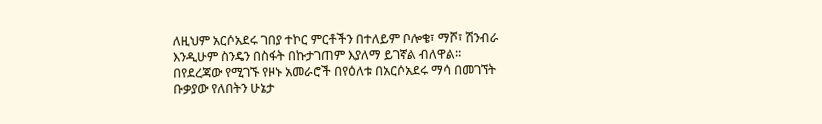ለዚህም አርሶአደሩ ገበያ ተኮር ምርቶችን በተለይም ቦሎቄ፣ ማሾ፣ ሽንብራ እንዲሁም ስንዴን በስፋት በኩታገጠም እያለማ ይገኛል ብለዋል።
በየደረጃው የሚገኙ የዞኑ አመራሮች በየዕለቱ በአርሶአደሩ ማሳ በመገኘት ቡቃያው የለበትን ሁኔታ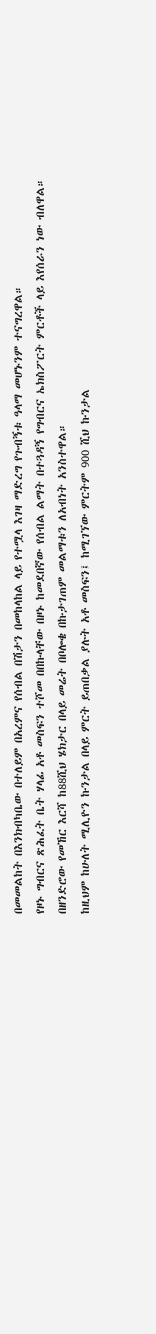በመመልከት በእንክብካቤው በተለይም በአረምና የሰብል በሽታን በመከላከል ላይ የተሟላ እገዛ ማድረግ የጉብኝቱ ዓላማ መሆኑንም ተናግረዋል።
የዞኑ ግብርና ጽሕፈት ቤት ሃላፊ አቶ መስፍን ተሾመ በበኩላቸው በዞኑ ከመደበኛው የሰብል ልማት በተጓዳኝ የግብርና ኤክስፖርት ምርቶች ላይ እየሰራን ነው ብለዋል።
በዘንድሮው የመኸር እርሻ ከ88ሺህ ሄክታር በላይ መሬት በቦሎቄ በኩታገጠም መልማቱን ለአብነት አንስተዋል።
ከዚህም ከሁለት ሚሊዮን ኩንታል በላይ ምርት ይጠበቃል ያሉት አቶ መስፍን፤ ከሚገኘው ምርትም 900 ሺህ ኩንታል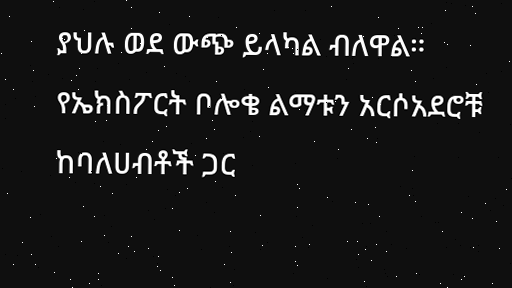ያህሉ ወደ ውጭ ይላካል ብለዋል።
የኤክስፖርት ቦሎቄ ልማቱን አርሶአደሮቹ ከባለሀብቶች ጋር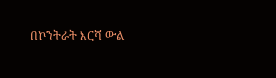በኮንትራት እርሻ ውል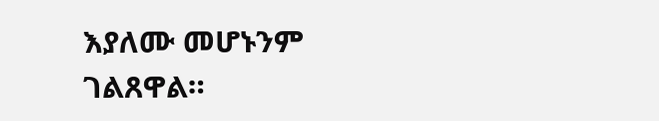እያለሙ መሆኑንም ገልጸዋል።